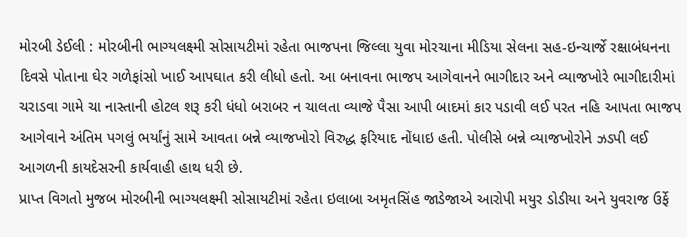મોરબી ડેઈલી : મોરબીની ભાગ્યલક્ષ્મી સોસાયટીમાં રહેતા ભાજપના જિલ્લા યુવા મોરચાના મીડિયા સેલના સહ-ઇન્ચાર્જે રક્ષાબંધનના દિવસે પોતાના ઘેર ગળેફાંસો ખાઈ આપઘાત કરી લીધો હતો. આ બનાવના ભાજપ આગેવાનને ભાગીદાર અને વ્યાજખોરે ભાગીદારીમાં ચરાડવા ગામે ચા નાસ્તાની હોટલ શરૂ કરી ધંધો બરાબર ન ચાલતા વ્યાજે પૈસા આપી બાદમાં કાર પડાવી લઈ પરત નહિ આપતા ભાજપ આગેવાને અંતિમ પગલું ભર્યાંનું સામે આવતા બન્ને વ્યાજખોરો વિરુદ્ધ ફરિયાદ નોંધાઇ હતી. પોલીસે બન્ને વ્યાજખોરોને ઝડપી લઈ આગળની કાયદેસરની કાર્યવાહી હાથ ધરી છે.
પ્રાપ્ત વિગતો મુજબ મોરબીની ભાગ્યલક્ષ્મી સોસાયટીમાં રહેતા ઇલાબા અમૃતસિંહ જાડેજાએ આરોપી મયુર ડોડીયા અને યુવરાજ ઉર્ફે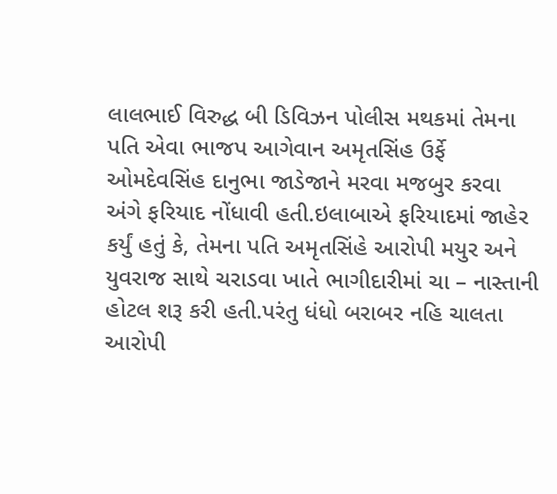લાલભાઈ વિરુદ્ધ બી ડિવિઝન પોલીસ મથકમાં તેમના પતિ એવા ભાજપ આગેવાન અમૃતસિંહ ઉર્ફે ઓમદેવસિંહ દાનુભા જાડેજાને મરવા મજબુર કરવા અંગે ફરિયાદ નોંધાવી હતી.ઇલાબાએ ફરિયાદમાં જાહેર કર્યું હતું કે, તેમના પતિ અમૃતસિંહે આરોપી મયુર અને યુવરાજ સાથે ચરાડવા ખાતે ભાગીદારીમાં ચા – નાસ્તાની હોટલ શરૂ કરી હતી.પરંતુ ધંધો બરાબર નહિ ચાલતા આરોપી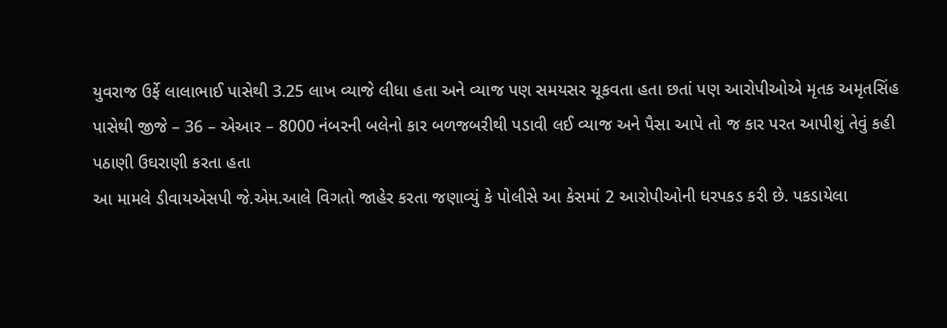યુવરાજ ઉર્ફે લાલાભાઈ પાસેથી 3.25 લાખ વ્યાજે લીધા હતા અને વ્યાજ પણ સમયસર ચૂકવતા હતા છતાં પણ આરોપીઓએ મૃતક અમૃતસિંહ પાસેથી જીજે – 36 – એઆર – 8000 નંબરની બલેનો કાર બળજબરીથી પડાવી લઈ વ્યાજ અને પૈસા આપે તો જ કાર પરત આપીશું તેવું કહી પઠાણી ઉઘરાણી કરતા હતા
આ મામલે ડીવાયએસપી જે.એમ.આલે વિગતો જાહેર કરતા જણાવ્યું કે પોલીસે આ કેસમાં 2 આરોપીઓની ધરપકડ કરી છે. પકડાયેલા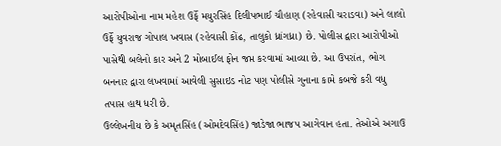આરોપીઓના નામ મહેશ ઉર્ફે મયુરસિંહ દિલીપભાઈ ચૌહાણ (રહેવાસી ચરાડવા) અને લાલો ઉર્ફે યુવરાજ ગોપાલ ખવાસ (રહેવાસી કોંઢ, તાલુકો ધ્રાંગધ્રા) છે. પોલીસ દ્વારા આરોપીઓ પાસેથી બલેનો કાર અને 2 મોબાઈલ ફોન જપ્ત કરવામાં આવ્યા છે. આ ઉપરાંત, ભોગ બનનાર દ્વારા લખવામાં આવેલી સુસાઇડ નોટ પણ પોલીસે ગુનાના કામે કબજે કરી વધુ તપાસ હાથ ધરી છે.
ઉલ્લેખનીય છે કે અમૃતસિંહ (ઓમદેવસિંહ) જાડેજા ભાજપ આગેવાન હતા. તેઓએ અગાઉ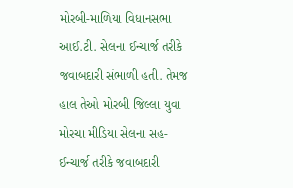મોરબી-માળિયા વિધાનસભા આઈ.ટી. સેલના ઈન્ચાર્જ તરીકે જવાબદારી સંભાળી હતી. તેમજ હાલ તેઓ મોરબી જિલ્લા યુવા મોરચા મીડિયા સેલના સહ-ઈન્ચાર્જ તરીકે જવાબદારી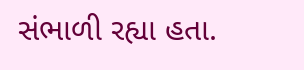સંભાળી રહ્યા હતા.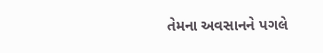તેમના અવસાનને પગલે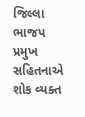જિલ્લા ભાજપ પ્રમુખ સહિતનાએ શોક વ્યક્ત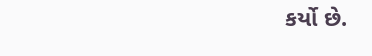કર્યો છે.